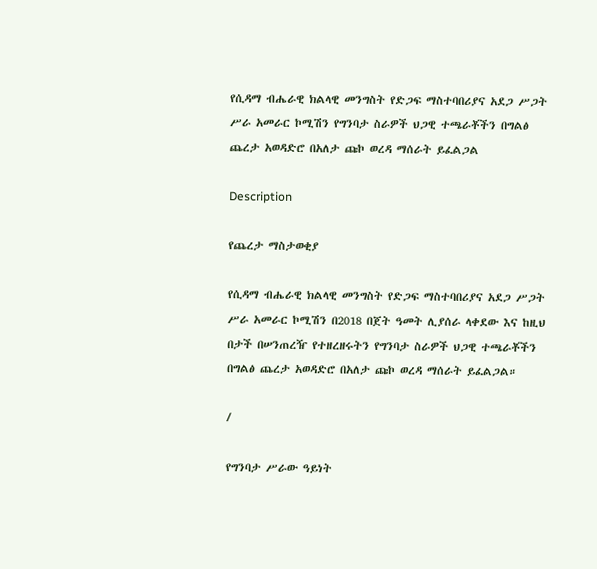የሲዳማ ብሔራዊ ክልላዊ መንግስት የድጋፍ ማስተባበሪያና አደጋ ሥጋት ሥራ አመራር ኮሚሽን የግንባታ ስራዎች ህጋዊ ተጫራቾችን በግልፅ ጨረታ አወዳድሮ በአለታ ጩኮ ወረዳ ማሰራት ይፈልጋል

Description

የጨረታ ማስታወቂያ

የሲዳማ ብሔራዊ ክልላዊ መንግስት የድጋፍ ማስተባበሪያና አደጋ ሥጋት ሥራ አመራር ኮሚሽን በ2018 በጀት ዓመት ሊያሰራ ላቀደው እና ከዚህ በታች በሠንጠረዥ የተዘረዘሩትን የግንባታ ስራዎች ህጋዊ ተጫራቾችን በግልፅ ጨረታ አወዳድሮ በአለታ ጩኮ ወረዳ ማሰራት ይፈልጋል።

/

የግንባታ ሥራው ዓይነት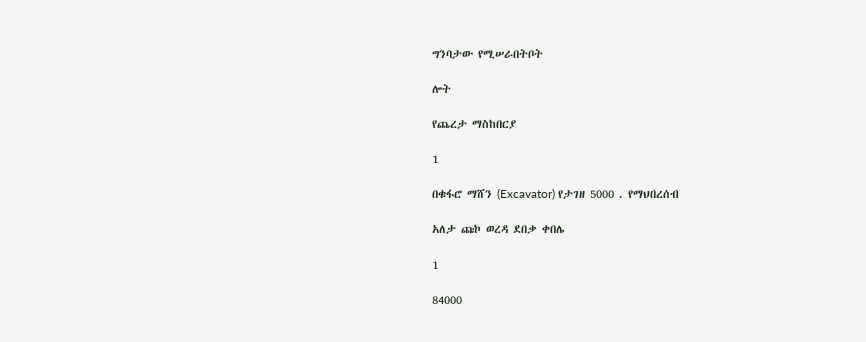ግንባታው የሚሠራበትቦት

ሎት

የጨረታ ማስከበርያ

1

በቁፋሮ ማሸን (Excavator) የታገዘ 5000 . የማህበረሰብ

አለታ ጩኮ ወረዳ ደበቃ ቀበሌ

1

84000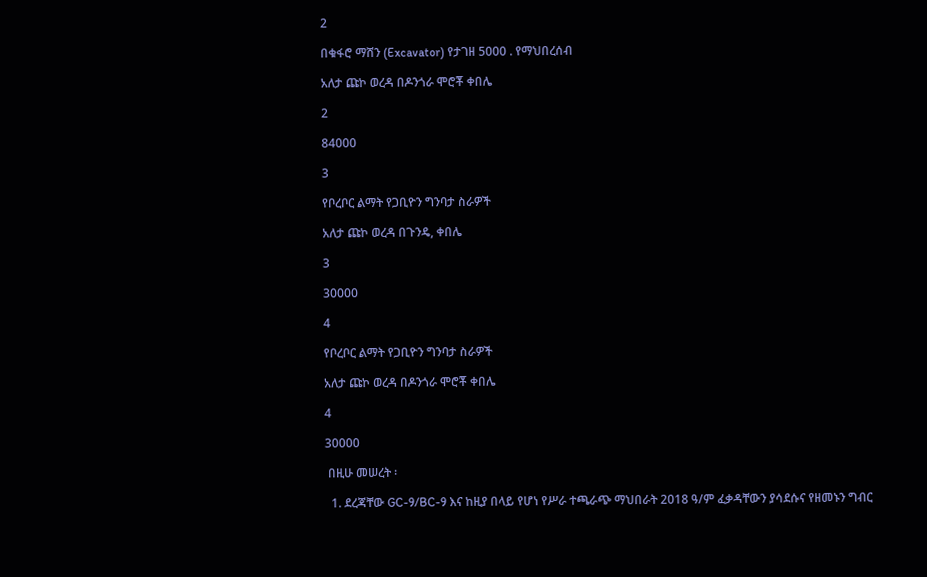2

በቁፋሮ ማሸን (Excavator) የታገዘ 5000 . የማህበረሰብ

አለታ ጩኮ ወረዳ በዶንጎራ ሞሮቾ ቀበሌ

2

84000

3

የቦረቦር ልማት የጋቢዮን ግንባታ ስራዎች

አለታ ጩኮ ወረዳ በጉንዴ, ቀበሌ

3

30000

4

የቦረቦር ልማት የጋቢዮን ግንባታ ስራዎች

አለታ ጩኮ ወረዳ በዶንጎራ ሞሮቾ ቀበሌ

4

30000

 በዚሁ መሠረት ፡

  1. ደረጃቸው GC-9/BC-9 እና ከዚያ በላይ የሆነ የሥራ ተጫራጭ ማህበራት 2018 ዓ/ም ፈቃዳቸውን ያሳደሱና የዘመኑን ግብር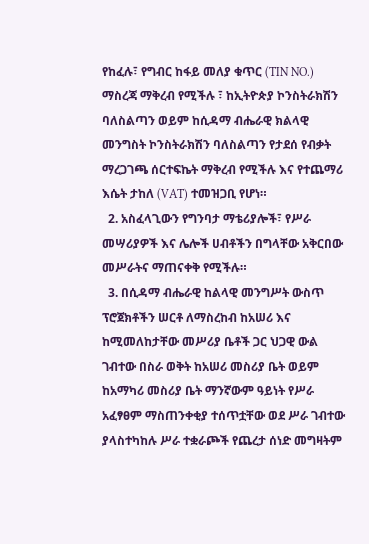የከፈሉ፣ የግብር ከፋይ መለያ ቁጥር (TIN NO.) ማስረጃ ማቅረብ የሚችሉ ፣ ከኢትዮጵያ ኮንስትራክሽን ባለስልጣን ወይም ከሲዳማ ብሔራዊ ክልላዊ መንግስት ኮንስትራክሽን ባለስልጣን የታደሰ የብቃት ማረጋገጫ ሰርተፍኬት ማቅረብ የሚችሉ እና የተጨማሪ እሴት ታከለ (VAT) ተመዝጋቢ የሆነ።
  2. አስፈላጊውን የግንባታ ማቴሪያሎች፣ የሥራ መሣሪያዎች እና ሌሎች ሀብቶችን በግላቸው አቅርበው መሥራትና ማጠናቀቅ የሚችሉ።
  3. በሲዳማ ብሔራዊ ከልላዊ መንግሥት ውስጥ ፕሮጀክቶችን ሠርቶ ለማስረከብ ከአሠሪ እና ከሚመለከታቸው መሥሪያ ቤቶች ጋር ህጋዊ ውል ገብተው በስራ ወቅት ከአሠሪ መስሪያ ቤት ወይም ከአማካሪ መስሪያ ቤት ማንኛውም ዓይነት የሥራ አፈፃፀም ማስጠንቀቂያ ተሰጥቷቸው ወደ ሥራ ገብተው ያላስተካከሉ ሥራ ተቋራጮች የጨረታ ሰነድ መግዛትም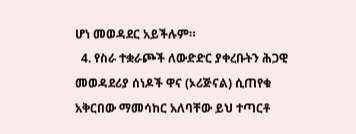ሆነ መወዳደር አይችሉም።
  4. የስራ ተቋራጮች ለውድድር ያቀረቡትን ሕጋዊ መወዳደሪያ ሰነዶች ዋና (ኦሪጅናል) ሲጠየቁ አቅርበው ማመሳከር አለባቸው ይህ ተጣርቶ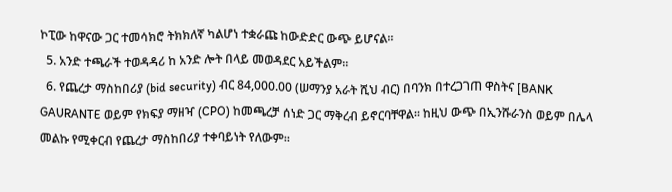ኮፒው ከዋናው ጋር ተመሳክሮ ትክክለኛ ካልሆነ ተቋራጩ ከውድድር ውጭ ይሆናል።
  5. አንድ ተጫራች ተወዳዳሪ ከ አንድ ሎት በላይ መወዳደር አይችልም።
  6. የጨረታ ማስከበሪያ (bid security) ብር 84,000.00 (ሠማንያ አራት ሺህ ብር) በባንክ በተረጋገጠ ዋስትና [BANK GAURANTE ወይም የክፍያ ማዘዣ (CPO) ከመጫረቻ ሰነድ ጋር ማቅረብ ይኖርባቸዋል። ከዚህ ውጭ በኢንሹራንስ ወይም በሌላ መልኩ የሚቀርብ የጨረታ ማስከበሪያ ተቀባይነት የለውም።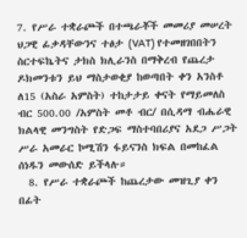7. የሥራ ተቋራጮች በተጫራቾች መመሪያ መሠረት ህጋዊ ፊቃዳቸውንና ተፅታ (VAT) የተመዘገበበትን ስርተፍኬትና ታክስ ክሊራንስ በማቅረብ የጨረታ ዶክመንቱን ይህ ማስታወቂያ ከወጣበት ቀን አንስቶ ለ15 (አስራ አምስት) ተከታታይ ቀናት የማይመለስ ብር 500.00 /አምስት መቶ ብር/ በሲዳማ ብሔራዊ ክልላዊ መንግስት የድጋፍ ማስተባበሪያና አደጋ ሥጋት ሥራ አመራር ኮሚሽን ፋይናንስ ክፍል በመከፈል ሰነዱን መውሰድ ይችላሉ።
  8. የሥራ ተቋራጮች ከጨረታው መዝጊያ ቀን በፊት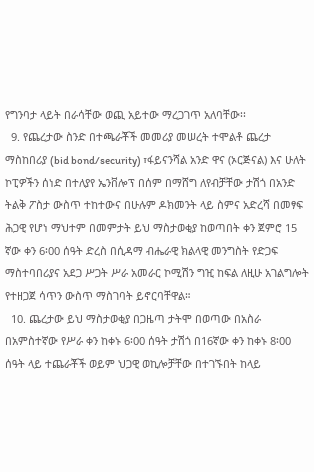የግንባታ ላይት በራሳቸው ወጪ አይተው ማረጋገጥ አለባቸው፡፡
  9. የጨረታው ስንድ በተጫራቾች መመሪያ መሠረት ተሞልቶ ጨረታ ማስከበሪያ (bid bond/security) ፣ፋይናንሻል አንድ ዋና (ኦርጅናል) እና ሁለት ኮፒዎችን ሰነድ በተለያየ ኤንቨሎፕ በሰም በማሸግ ለየብቻቸው ታሽጎ በአንድ ትልቅ ፖስታ ውስጥ ተከተውና በሁሉም ዶክመንት ላይ ስምና አድረሻ በመፃፍ ሕጋዊ የሆነ ማህተም በመምታት ይህ ማስታወቂያ ከወጣበት ቀን ጀምሮ 15 ኛው ቀን 6፡00 ሰዓት ድረስ በሲዳማ ብሔራዊ ክልላዊ መንግስት የድጋፍ ማስተባበሪያና አደጋ ሥጋት ሥራ አመራር ኮሚሽን ግዢ ከፍል ለዚሁ አገልግሎት የተዘጋጀ ሳጥን ውስጥ ማስገባት ይኖርባቸዋል።
  10. ጨረታው ይህ ማስታወቂያ በጋዜጣ ታትሞ በወጣው በአስራ በአምስተኛው የሥራ ቀን ከቀኑ 6፡00 ሰዓት ታሽጎ በ16ኛው ቀን ከቀኑ 8፡00 ሰዓት ላይ ተጨራቾች ወይም ህጋዊ ወኪሎቻቸው በተገኙበት ከላይ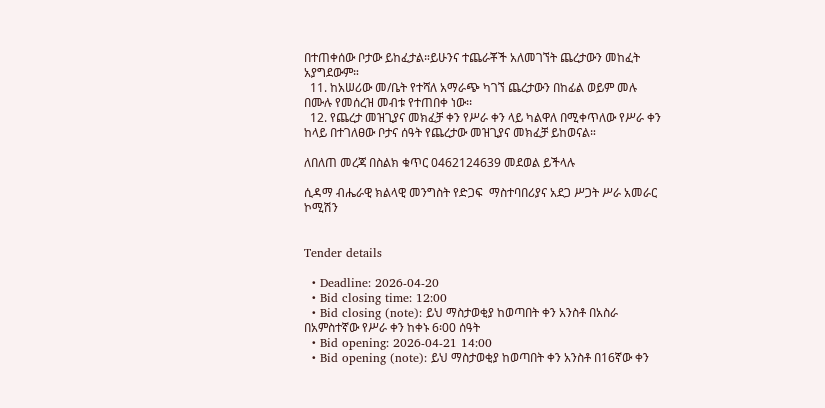በተጠቀሰው ቦታው ይከፈታል።ይሁንና ተጨራቾች አለመገኘት ጨረታውን መከፈት አያግደውም።
  11. ከአሠሪው መ/ቤት የተሻለ አማራጭ ካገኘ ጨረታውን በከፊል ወይም መሉ በሙሉ የመሰረዝ መብቱ የተጠበቀ ነው፡፡
  12. የጨረታ መዝጊያና መክፈቻ ቀን የሥራ ቀን ላይ ካልዋለ በሚቀጥለው የሥራ ቀን ከላይ በተገለፀው ቦታና ሰዓት የጨረታው መዝጊያና መክፈቻ ይከወናል።

ለበለጠ መረጃ በስልክ ቁጥር 0462124639 መደወል ይችላሉ

ሲዳማ ብሔራዊ ክልላዊ መንግስት የድጋፍ  ማስተባበሪያና አደጋ ሥጋት ሥራ አመራር ኮሚሽን


Tender details

  • Deadline: 2026-04-20
  • Bid closing time: 12:00
  • Bid closing (note): ይህ ማስታወቂያ ከወጣበት ቀን አንስቶ በአስራ በአምስተኛው የሥራ ቀን ከቀኑ 6፡00 ሰዓት
  • Bid opening: 2026-04-21 14:00
  • Bid opening (note): ይህ ማስታወቂያ ከወጣበት ቀን አንስቶ በ16ኛው ቀን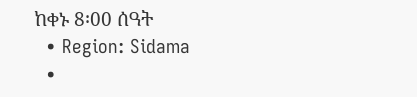ከቀኑ 8፡00 ሰዓት
  • Region: Sidama
  •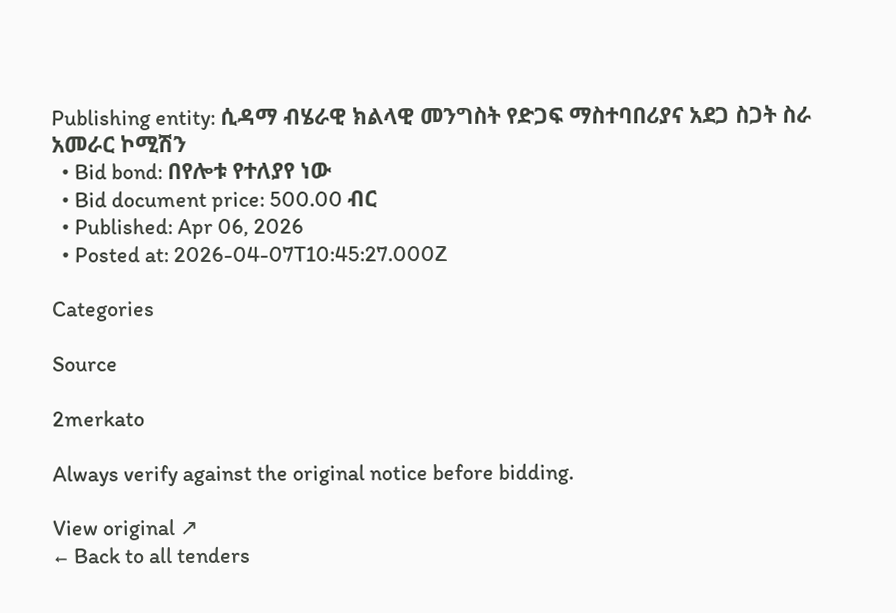Publishing entity: ሲዳማ ብሄራዊ ክልላዊ መንግስት የድጋፍ ማስተባበሪያና አደጋ ስጋት ስራ አመራር ኮሚሽን
  • Bid bond: በየሎቱ የተለያየ ነው
  • Bid document price: 500.00 ብር
  • Published: Apr 06, 2026
  • Posted at: 2026-04-07T10:45:27.000Z

Categories

Source

2merkato

Always verify against the original notice before bidding.

View original ↗
← Back to all tenders